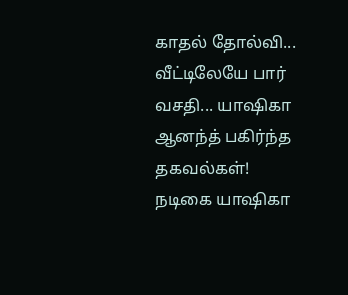காதல் தோல்வி... வீட்டிலேயே பார் வசதி... யாஷிகா ஆனந்த் பகிர்ந்த தகவல்கள்!
நடிகை யாஷிகா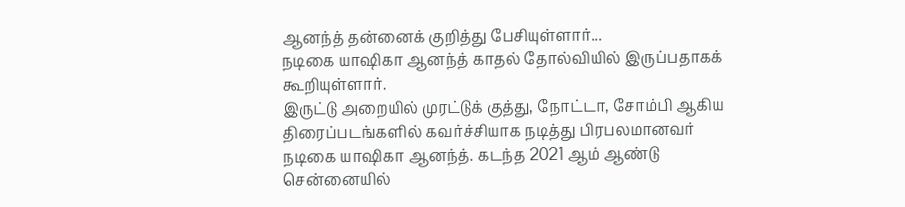ஆனந்த் தன்னைக் குறித்து பேசியுள்ளார்...
நடிகை யாஷிகா ஆனந்த் காதல் தோல்வியில் இருப்பதாகக் கூறியுள்ளார்.
இருட்டு அறையில் முரட்டுக் குத்து, நோட்டா, சோம்பி ஆகிய திரைப்படங்களில் கவர்ச்சியாக நடித்து பிரபலமானவர் நடிகை யாஷிகா ஆனந்த். கடந்த 2021 ஆம் ஆண்டு சென்னையில்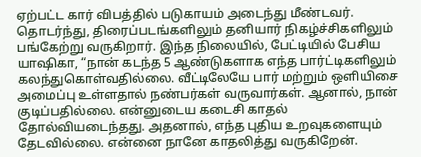ஏற்பட்ட கார் விபத்தில் படுகாயம் அடைந்து மீண்டவர்.
தொடர்ந்து, திரைப்படங்களிலும் தனியார் நிகழ்ச்சிகளிலும் பங்கேற்று வருகிறார். இந்த நிலையில், பேட்டியில் பேசிய யாஷிகா, “நான் கடந்த 5 ஆண்டுகளாக எந்த பார்ட்டிகளிலும் கலந்துகொள்வதில்லை. வீட்டிலேயே பார் மற்றும் ஒளியிசை அமைப்பு உள்ளதால் நண்பர்கள் வருவார்கள். ஆனால், நான் குடிப்பதில்லை. என்னுடைய கடைசி காதல் தோல்வியடைந்தது. அதனால், எந்த புதிய உறவுகளையும் தேடவில்லை. என்னை நானே காதலித்து வருகிறேன்.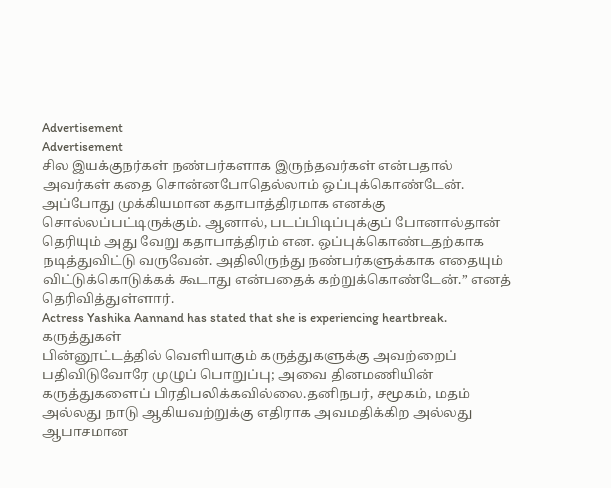Advertisement
Advertisement
சில இயக்குநர்கள் நண்பர்களாக இருந்தவர்கள் என்பதால் அவர்கள் கதை சொன்னபோதெல்லாம் ஒப்புக்கொண்டேன். அப்போது முக்கியமான கதாபாத்திரமாக எனக்கு சொல்லப்பட்டிருக்கும். ஆனால், படப்பிடிப்புக்குப் போனால்தான் தெரியும் அது வேறு கதாபாத்திரம் என. ஒப்புக்கொண்டதற்காக நடித்துவிட்டு வருவேன். அதிலிருந்து நண்பர்களுக்காக எதையும் விட்டுக்கொடுக்கக் கூடாது என்பதைக் கற்றுக்கொண்டேன்.” எனத் தெரிவித்துள்ளார்.
Actress Yashika Aannand has stated that she is experiencing heartbreak.
கருத்துகள்
பின்னூட்டத்தில் வெளியாகும் கருத்துகளுக்கு அவற்றைப் பதிவிடுவோரே முழுப் பொறுப்பு; அவை தினமணியின் கருத்துகளைப் பிரதிபலிக்கவில்லை.தனிநபர், சமூகம், மதம் அல்லது நாடு ஆகியவற்றுக்கு எதிராக அவமதிக்கிற அல்லது ஆபாசமான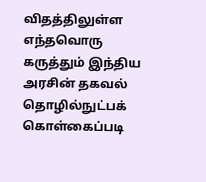விதத்திலுள்ள எந்தவொரு கருத்தும் இந்திய அரசின் தகவல் தொழில்நுட்பக் கொள்கைப்படி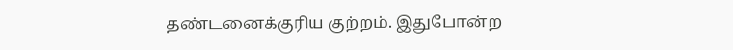தண்டனைக்குரிய குற்றம். இதுபோன்ற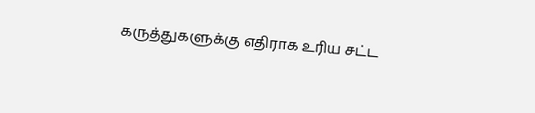கருத்துகளுக்கு எதிராக உரிய சட்ட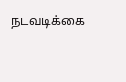நடவடிக்கை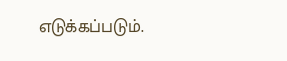எடுக்கப்படும்.